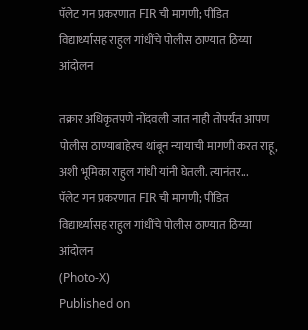पॅलेट गन प्रकरणात FIR ची मागणी; पीडित विद्यार्थ्यासह राहुल गांधींचे पोलीस ठाण्यात ठिय्या आंदोलन

तक्रार अधिकृतपणे नोंदवली जात नाही तोपर्यंत आपण पोलीस ठाण्याबाहेरच थांबून न्यायाची मागणी करत राहू, अशी भूमिका राहुल गांधी यांनी घेतली. त्यानंतर...
पॅलेट गन प्रकरणात FIR ची मागणी; पीडित विद्यार्थ्यासह राहुल गांधींचे पोलीस ठाण्यात ठिय्या आंदोलन
(Photo-X)
Published on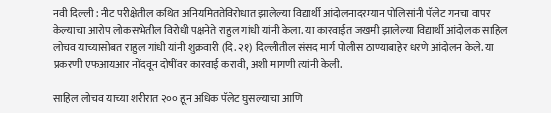नवी दिल्ली : नीट परीक्षेतील कथित अनियमिततेविरोधात झालेल्या विद्यार्थी आंदोलनादरम्यान पोलिसांनी पॅलेट गनचा वापर केल्याचा आरोप लोकसभेतील विरोधी पक्षनेते राहुल गांधी यांनी केला. या कारवाईत जखमी झालेल्या विद्यार्थी आंदोलक साहिल लोचव याच्यासोबत राहुल गांधी यांनी शुक्रवारी (दि. २१) दिल्लीतील संसद मार्ग पोलीस ठाण्याबाहेर धरणे आंदोलन केले. या प्रकरणी एफआयआर नोंदवून दोषींवर कारवाई करावी, अशी मागणी त्यांनी केली.

साहिल लोचव याच्या शरीरात २०० हून अधिक पॅलेट घुसल्याचा आणि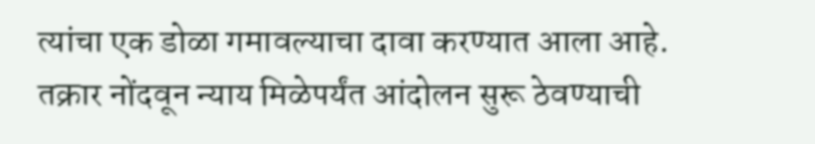त्यांचा एक डोळा गमावल्याचा दावा करण्यात आला आहे. तक्रार नोंदवून न्याय मिळेपर्यंत आंदोलन सुरू ठेवण्याची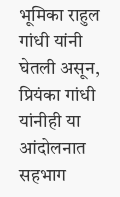भूमिका राहुल गांधी यांनी घेतली असून, प्रियंका गांधी यांनीही या आंदोलनात सहभाग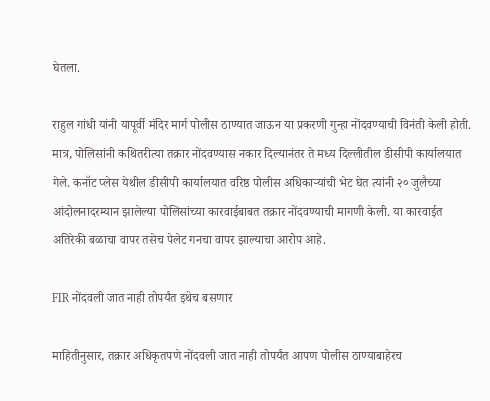घेतला.

राहुल गांधी यांनी यापूर्वी मंदिर मार्ग पोलीस ठाण्यात जाऊन या प्रकरणी गुन्हा नोंदवण्याची विनंती केली होती. मात्र, पोलिसांनी कथितरीत्या तक्रार नोंदवण्यास नकार दिल्यानंतर ते मध्य दिल्लीतील डीसीपी कार्यालयात गेले. कनॉट प्लेस येथील डीसीपी कार्यालयात वरिष्ठ पोलीस अधिकाऱ्यांची भेट घेत त्यांनी २० जुलैच्या आंदोलनादरम्यान झालेल्या पोलिसांच्या कारवाईबाबत तक्रार नोंदवण्याची मागणी केली. या कारवाईत अतिरेकी बळाचा वापर तसेच पेलेट गनचा वापर झाल्याचा आरोप आहे.

FIR नोंदवली जात नाही तोपर्यंत इथेच बसणार

माहितीनुसार, तक्रार अधिकृतपणे नोंदवली जात नाही तोपर्यंत आपण पोलीस ठाण्याबाहेरच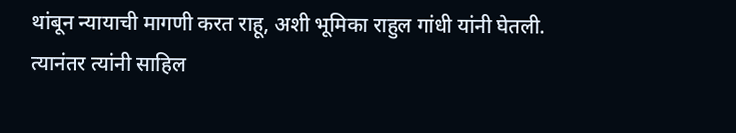थांबून न्यायाची मागणी करत राहू, अशी भूमिका राहुल गांधी यांनी घेतली. त्यानंतर त्यांनी साहिल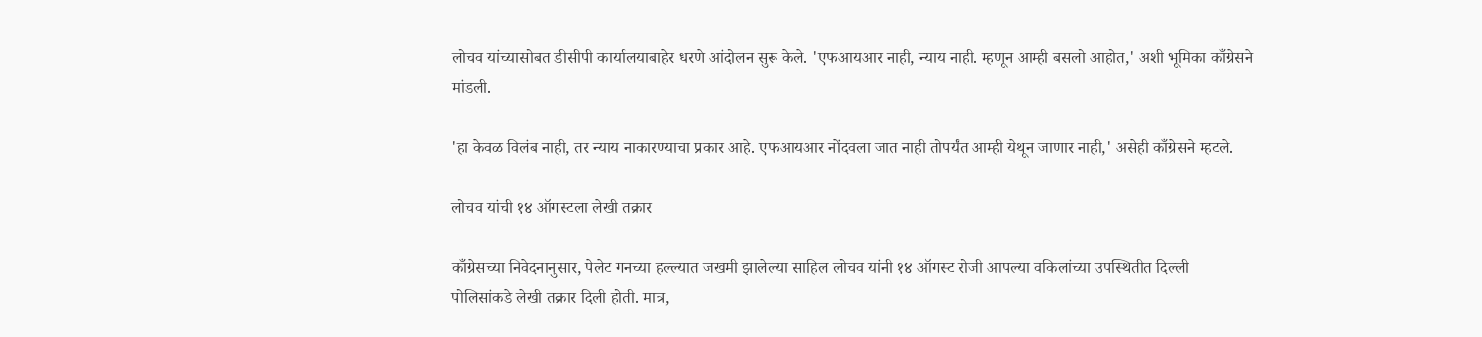लोचव यांच्यासोबत डीसीपी कार्यालयाबाहेर धरणे आंदोलन सुरू केले. 'एफआयआर नाही, न्याय नाही. म्हणून आम्ही बसलो आहोत,' अशी भूमिका काँग्रेसने मांडली.

'हा केवळ विलंब नाही, तर न्याय नाकारण्याचा प्रकार आहे. एफआयआर नोंदवला जात नाही तोपर्यंत आम्ही येथून जाणार नाही,' असेही काँग्रेसने म्हटले.

लोचव यांची १४ ऑगस्टला लेखी तक्रार

काँग्रेसच्या निवेदनानुसार, पेलेट गनच्या हल्ल्यात जखमी झालेल्या साहिल लोचव यांनी १४ ऑगस्ट रोजी आपल्या वकिलांच्या उपस्थितीत दिल्ली पोलिसांकडे लेखी तक्रार दिली होती. मात्र,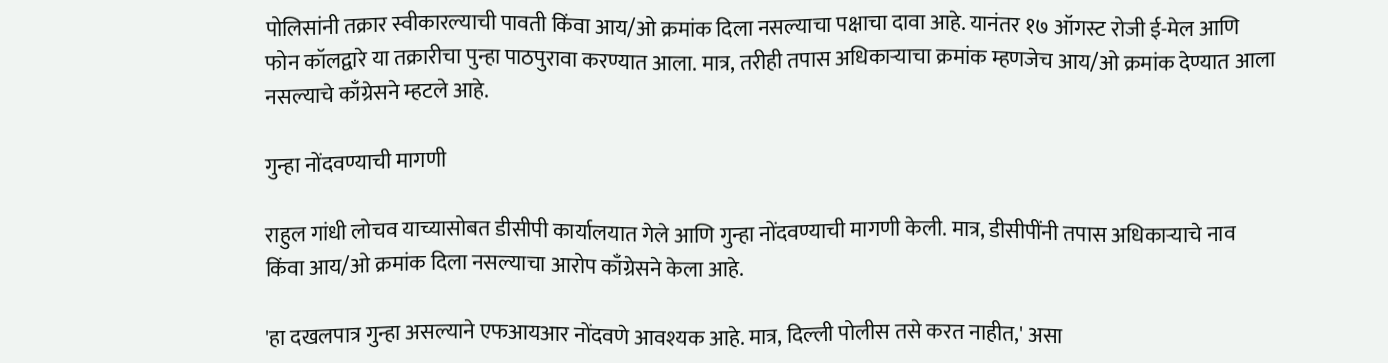पोलिसांनी तक्रार स्वीकारल्याची पावती किंवा आय/ओ क्रमांक दिला नसल्याचा पक्षाचा दावा आहे. यानंतर १७ ऑगस्ट रोजी ई-मेल आणि फोन कॉलद्वारे या तक्रारीचा पुन्हा पाठपुरावा करण्यात आला. मात्र, तरीही तपास अधिकाऱ्याचा क्रमांक म्हणजेच आय/ओ क्रमांक देण्यात आला नसल्याचे काँग्रेसने म्हटले आहे.

गुन्हा नोंदवण्याची मागणी

राहुल गांधी लोचव याच्यासोबत डीसीपी कार्यालयात गेले आणि गुन्हा नोंदवण्याची मागणी केली. मात्र, डीसीपींनी तपास अधिकाऱ्याचे नाव किंवा आय/ओ क्रमांक दिला नसल्याचा आरोप काँग्रेसने केला आहे.

'हा दखलपात्र गुन्हा असल्याने एफआयआर नोंदवणे आवश्यक आहे. मात्र, दिल्ली पोलीस तसे करत नाहीत,' असा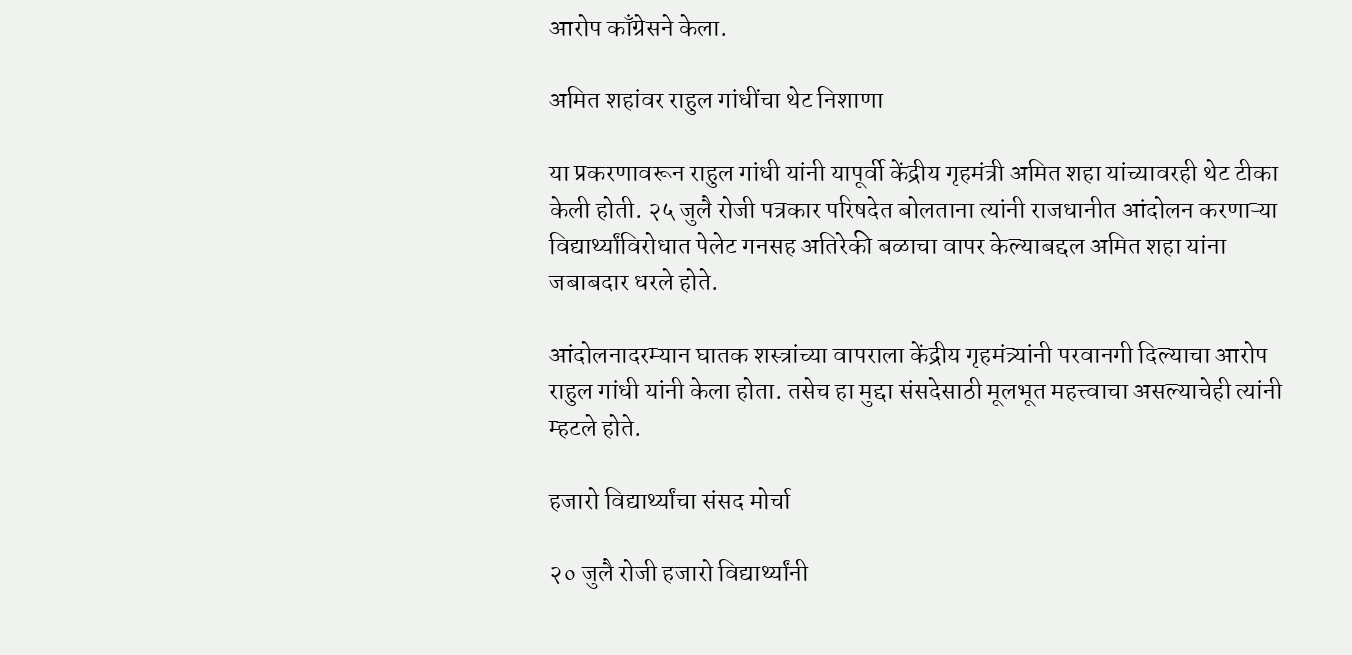आरोप काँग्रेसने केला.

अमित शहांवर राहुल गांधींचा थेट निशाणा

या प्रकरणावरून राहुल गांधी यांनी यापूर्वी केंद्रीय गृहमंत्री अमित शहा यांच्यावरही थेट टीका केली होती. २५ जुलै रोजी पत्रकार परिषदेत बोलताना त्यांनी राजधानीत आंदोलन करणाऱ्या विद्यार्थ्यांविरोधात पेलेट गनसह अतिरेकी बळाचा वापर केल्याबद्दल अमित शहा यांना जबाबदार धरले होते.

आंदोलनादरम्यान घातक शस्त्रांच्या वापराला केंद्रीय गृहमंत्र्यांनी परवानगी दिल्याचा आरोप राहुल गांधी यांनी केला होता. तसेच हा मुद्दा संसदेसाठी मूलभूत महत्त्वाचा असल्याचेही त्यांनी म्हटले होते.

हजारो विद्यार्थ्यांचा संसद मोर्चा

२० जुलै रोजी हजारो विद्यार्थ्यांनी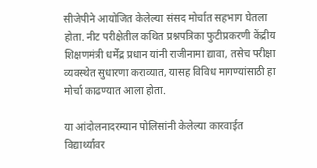सीजेपीने आयोजित केलेल्या संसद मोर्चात सहभाग घेतला होता. नीट परीक्षेतील कथित प्रश्नपत्रिका फुटीप्रकरणी केंद्रीय शिक्षणमंत्री धर्मेंद्र प्रधान यांनी राजीनामा द्यावा, तसेच परीक्षा व्यवस्थेत सुधारणा कराव्यात, यासह विविध मागण्यांसाठी हा मोर्चा काढण्यात आला होता.

या आंदोलनादरम्यान पोलिसांनी केलेल्या कारवाईत विद्यार्थ्यांवर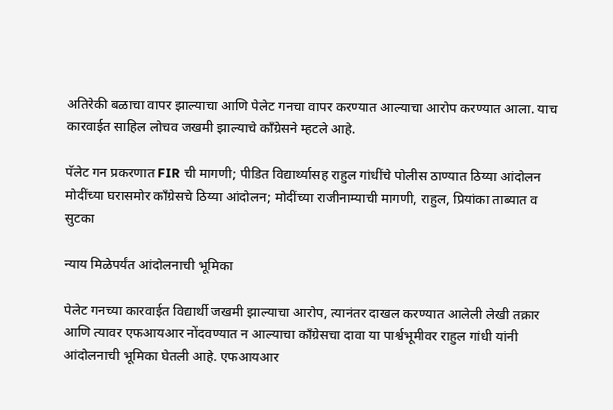अतिरेकी बळाचा वापर झाल्याचा आणि पेलेट गनचा वापर करण्यात आल्याचा आरोप करण्यात आला. याच कारवाईत साहिल लोचव जखमी झाल्याचे काँग्रेसने म्हटले आहे.

पॅलेट गन प्रकरणात FIR ची मागणी; पीडित विद्यार्थ्यासह राहुल गांधींचे पोलीस ठाण्यात ठिय्या आंदोलन
मोदींच्या घरासमोर काँग्रेसचे ठिय्या आंदोलन; मोदींच्या राजीनाम्याची मागणी, राहुल, प्रियांका ताब्यात व सुटका

न्याय मिळेपर्यंत आंदोलनाची भूमिका

पेलेट गनच्या कारवाईत विद्यार्थी जखमी झाल्याचा आरोप, त्यानंतर दाखल करण्यात आलेली लेखी तक्रार आणि त्यावर एफआयआर नोंदवण्यात न आल्याचा काँग्रेसचा दावा या पार्श्वभूमीवर राहुल गांधी यांनी आंदोलनाची भूमिका घेतली आहे. एफआयआर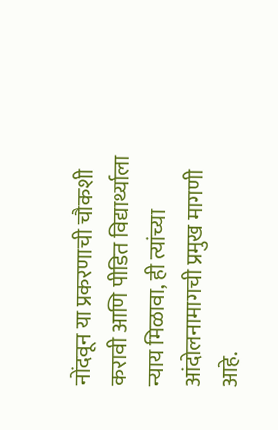नोंदवून या प्रकरणाची चौकशी करावी आणि पीडित विद्यार्थ्याला न्याय मिळावा, ही त्यांच्या आंदोलनामागची प्रमुख मागणी आहे.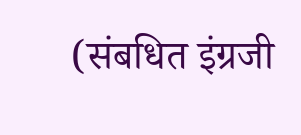(संबधित इंग्रजी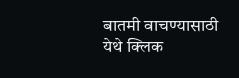बातमी वाचण्यासाठी येथे क्लिक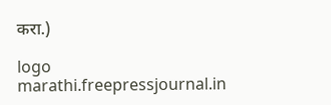करा.)

logo
marathi.freepressjournal.in